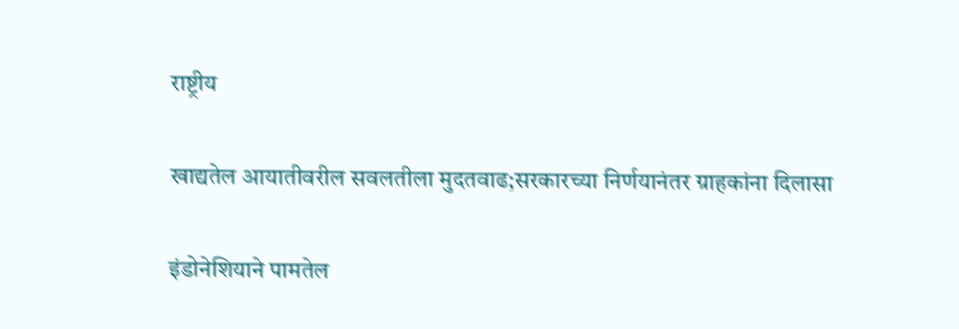राष्ट्रीय

खाद्यतेल आयातीवरील सवलतीला मुदतवाढ;सरकारच्या निर्णयानंतर ग्राहकांना दिलासा

इंडोनेशियाने पामतेल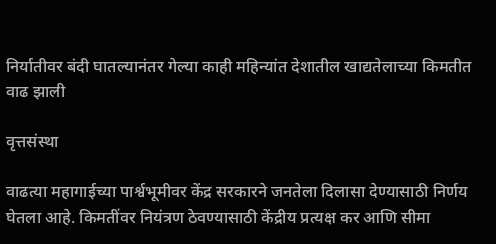निर्यातीवर बंदी घातल्यानंतर गेल्या काही महिन्यांत देशातील खाद्यतेलाच्या किमतीत वाढ झाली

वृत्तसंस्था

वाढत्या महागाईच्या पार्श्वभूमीवर केंद्र सरकारने जनतेला दिलासा देण्यासाठी निर्णय घेतला आहे. किमतींवर नियंत्रण ठेवण्यासाठी केंद्रीय प्रत्यक्ष कर आणि सीमा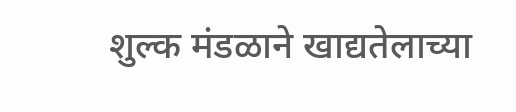शुल्क मंडळाने खाद्यतेलाच्या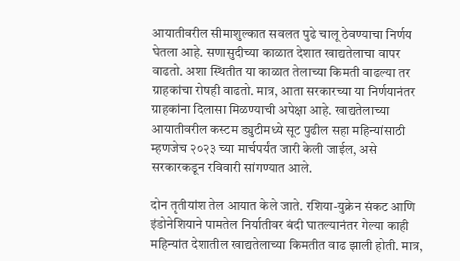आयातीवरील सीमाशुल्कात सवलत पुढे चालू ठेवण्याचा निर्णय घेतला आहे. सणासुदीच्या काळात देशात खाद्यतेलाचा वापर वाढतो. अशा स्थितीत या काळात तेलाच्या किमती वाढल्या तर ग्राहकांचा रोषही वाढतो. मात्र, आता सरकारच्या या निर्णयानंतर ग्राहकांना दिलासा मिळण्याची अपेक्षा आहे. खाद्यतेलाच्या आयातीवरील कस्टम ड्युटीमध्ये सूट पुढील सहा महिन्यांसाठी म्हणजेच २०२३ च्या मार्चपर्यंत जारी केली जाईल, असे सरकारकडून रविवारी सांगण्यात आले.

दोन तृतीयांश तेल आयात केले जाते. रशिया-युक्रेन संकट आणि इंडोनेशियाने पामतेल निर्यातीवर बंदी घातल्यानंतर गेल्या काही महिन्यांत देशातील खाद्यतेलाच्या किमतीत वाढ झाली होती. मात्र,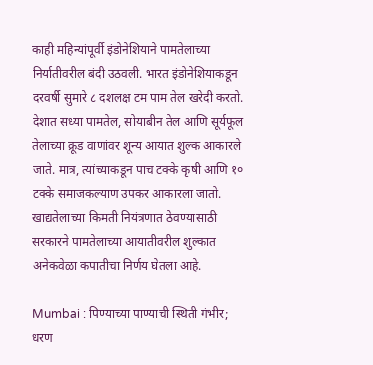काही महिन्यांपूर्वी इंडोनेशियाने पामतेलाच्या निर्यातीवरील बंदी उठवली. भारत इंडोनेशियाकडून दरवर्षी सुमारे ८ दशलक्ष टम पाम तेल खरेदी करतो. देशात सध्या पामतेल, सोयाबीन तेल आणि सूर्यफूल तेलाच्या क्रूड वाणांवर शून्य आयात शुल्क आकारले जाते. मात्र, त्यांच्याकडून पाच टक्के कृषी आणि १० टक्के समाजकल्याण उपकर आकारला जातो. खाद्यतेलाच्या किमती नियंत्रणात ठेवण्यासाठी सरकारने पामतेलाच्या आयातीवरील शुल्कात अनेकवेळा कपातीचा निर्णय घेतला आहे.

Mumbai : पिण्याच्या पाण्याची स्थिती गंभीर; धरण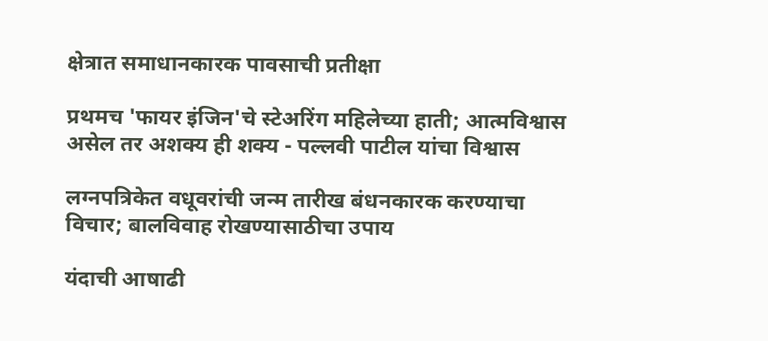क्षेत्रात समाधानकारक पावसाची प्रतीक्षा

प्रथमच 'फायर इंजिन'चे स्टेअरिंग महिलेच्या हाती; आत्मविश्वास असेल तर अशक्य ही शक्य - पल्लवी पाटील यांचा विश्वास

लग्नपत्रिकेत वधूवरांची जन्म तारीख बंधनकारक करण्याचा विचार; बालविवाह रोखण्यासाठीचा उपाय

यंदाची आषाढी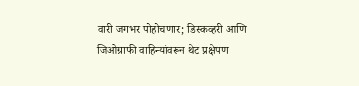वारी जगभर पोहोचणार; डिस्कव्हरी आणि जिओग्राफी वाहिन्यांवरून थेट प्रक्षेपण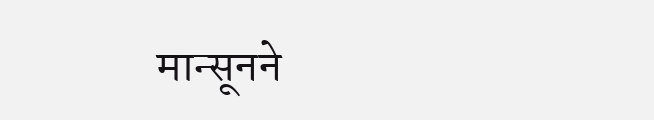मान्सूनने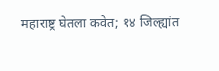महाराष्ट्र घेतला कवेत; १४ जिल्ह्यांत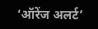‘ऑरेंज अलर्ट’